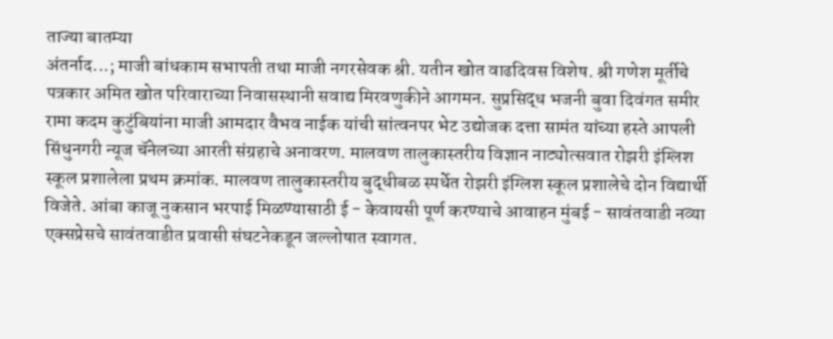ताज्या बातम्या
अंतर्नाद...; माजी बांधकाम सभापती तथा माजी नगरसेवक श्री. यतीन खोत वाढदिवस विशेष. श्री गणेश मूर्तीचे पत्रकार अमित खोत परिवाराच्या निवासस्थानी सवाद्य मिरवणुकीने आगमन. सुप्रसिद्ध भजनी बुवा दिवंगत समीर रामा कदम कुटुंबियांना माजी आमदार वैभव नाईक यांची सांत्वनपर भेट उद्योजक दत्ता सामंत यांच्या हस्ते आपली सिंधुनगरी न्यूज चॅनेलच्या आरती संग्रहाचे अनावरण. मालवण तालुकास्तरीय विज्ञान नाट्योत्सवात रोझरी इंग्लिश स्कूल प्रशालेला प्रथम क्रमांक. मालवण तालुकास्तरीय बुद्धीबळ स्पर्धेत रोझरी इंग्लिश स्कूल प्रशालेचे दोन विद्यार्थी विजेते. आंबा काजू नुकसान भरपाई मिळण्यासाठी ई - केवायसी पूर्ण करण्याचे आवाहन मुंबई - सावंतवाडी नव्या एक्सप्रेसचे सावंतवाडीत प्रवासी संघटनेकडून जल्लोषात स्वागत.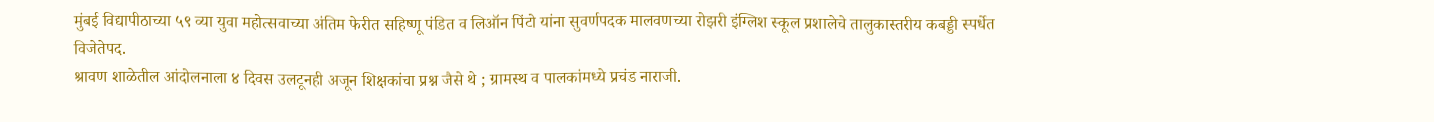मुंबई विद्यापीठाच्या ५९ व्या युवा महोत्सवाच्या अंतिम फेरीत सहिष्णू पंडित व लिऑन पिंटो यांना सुवर्णपदक मालवणच्या रोझरी इंग्लिश स्कूल प्रशालेचे तालुकास्तरीय कबड्डी स्पर्धेत विजेतेपद.
श्रावण शाळेतील आंदोलनाला ४ दिवस उलटूनही अजून शिक्षकांचा प्रश्न जैसे थे ; ग्रामस्थ व पालकांमध्ये प्रचंड नाराजी.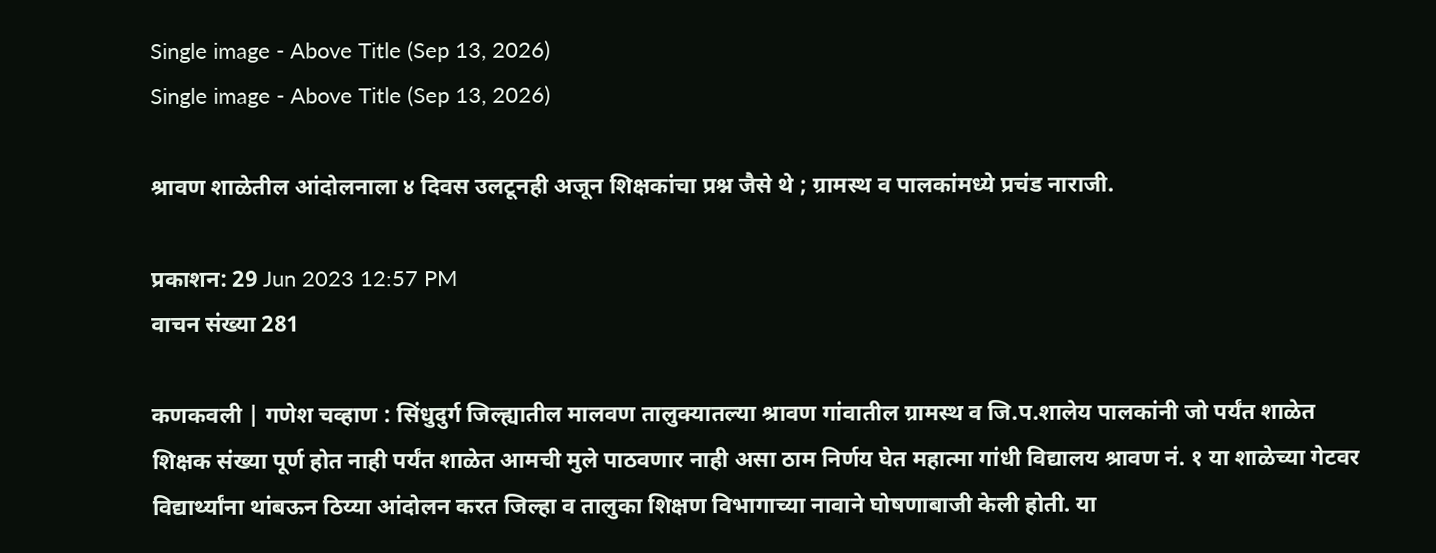Single image - Above Title (Sep 13, 2026)
Single image - Above Title (Sep 13, 2026)

श्रावण शाळेतील आंदोलनाला ४ दिवस उलटूनही अजून शिक्षकांचा प्रश्न जैसे थे ; ग्रामस्थ व पालकांमध्ये प्रचंड नाराजी.

प्रकाशन: 29 Jun 2023 12:57 PM
वाचन संख्या 281

कणकवली | गणेश चव्हाण : सिंधुदुर्ग जिल्ह्यातील मालवण तालुक्यातल्या श्रावण गांवातील ग्रामस्थ व जि.प.शालेय पालकांनी जो पर्यंत शाळेत शिक्षक संख्या पूर्ण होत नाही पर्यंत शाळेत आमची मुले पाठवणार नाही असा ठाम निर्णय घेत महात्मा गांधी विद्यालय श्रावण नं. १ या शाळेच्या गेटवर विद्यार्थ्यांना थांबऊन ठिय्या आंदोलन करत जिल्हा व तालुका शिक्षण विभागाच्या नावाने घोषणाबाजी केली होती. या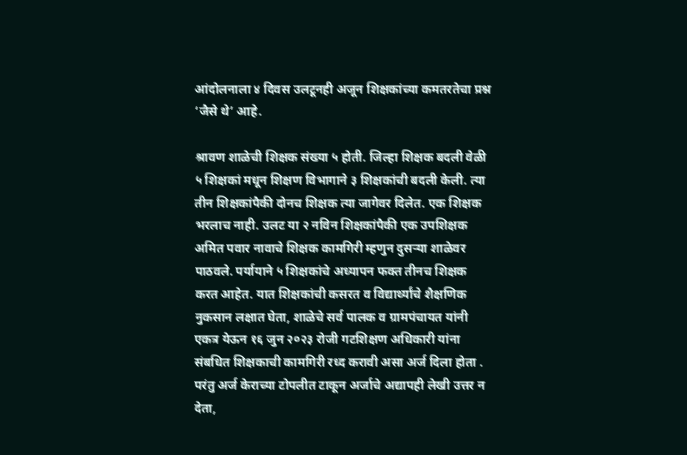आंदोलनाला ४ दिवस उलटूनही अजून शिक्षकांच्या कमतरतेचा प्रश्न ‘जैसे थे’ आहे.

श्रावण शाळेची शिक्षक संख्या ५ होती. जिल्हा शिक्षक बदली वेळी ५ शिक्षकां मधून शिक्षण विभागाने ३ शिक्षकांची बदली केली. त्या तीन शिक्षकांपैकी दोनच शिक्षक त्या जागेवर दिलेत. एक शिक्षक भरलाच नाही. उलट या २ नविन शिक्षकांपैकी एक उपशिक्षक अमित पवार नावाचे शिक्षक कामगिरी म्हणुन दुसर्‍या शाळेवर पाठवले. पर्यायाने ५ शिक्षकांचे अध्यापन फक्त तीनच शिक्षक करत आहेत. यात शिक्षकांची कसरत व विद्यार्थ्यांचे शैक्षणिक नुकसान लक्षात घेता, शाळेचे सर्व पालक व ग्रामपंचायत यांनी एकत्र येऊन १६ जुन २०२३ रोजी गटशिक्षण अधिकारी यांना संबधित शिक्षकाची कामगिरी रध्द करावी असा अर्ज दिला होता . परंतु अर्ज केराच्या टोपलीत टाकून अर्जाचे अद्यापही लेखी उत्तर न देता,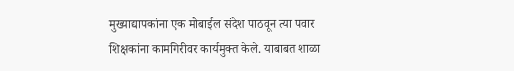मुख्याद्यापकांना एक मोबाईल संदेश पाठवून त्या पवार शिक्षकांना कामगिरीवर कार्यमुक्त केले. याबाबत शाळा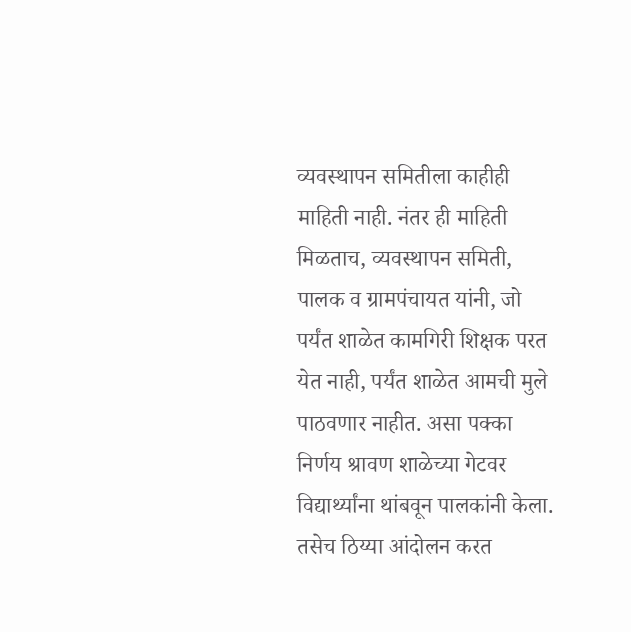व्यवस्थापन समितीला काहीही माहिती नाही. नंतर ही माहिती मिळताच, व्यवस्थापन समिती, पालक व ग्रामपंचायत यांनी, जो पर्यंत शाळेत कामगिरी शिक्षक परत येत नाही, पर्यंत शाळेत आमची मुले पाठवणार नाहीत. असा पक्का निर्णय श्रावण शाळेच्या गेटवर विद्यार्थ्यांना थांबवून पालकांनी केला. तसेच ठिय्या आंदोलन करत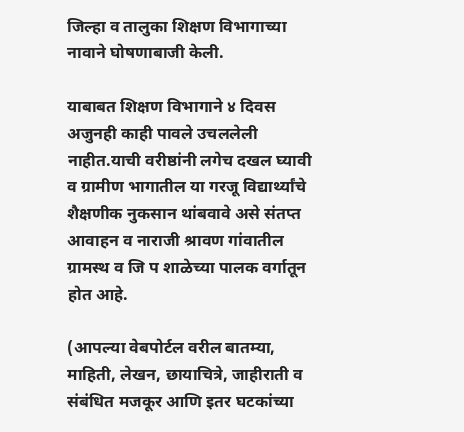जिल्हा व तालुका शिक्षण विभागाच्या नावाने घोषणाबाजी केली.

याबाबत शिक्षण विभागाने ४ दिवस अजुनही काही पावले उचललेली नाहीत.याची वरीष्ठांनी लगेच दखल घ्यावी व ग्रामीण भागातील या गरजू विद्यार्थ्यांचे शैक्षणीक नुकसान थांबवावे असे संतप्त आवाहन व नाराजी श्रावण गांवातील ग्रामस्थ व जि प शाळेच्या पालक वर्गातून होत आहे.

(आपल्या वेबपोर्टल वरील बातम्या, माहिती, लेखन, छायाचित्रे, जाहीराती व संबंधित मजकूर आणि इतर घटकांच्या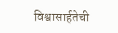विश्वासार्हतेची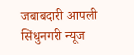जबाबदारी आपली सिंधुनगरी न्यूज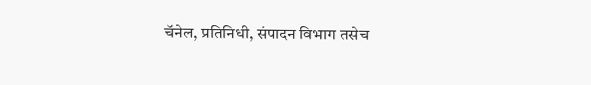चॅनेल, प्रतिनिधी, संपादन विभाग तसेच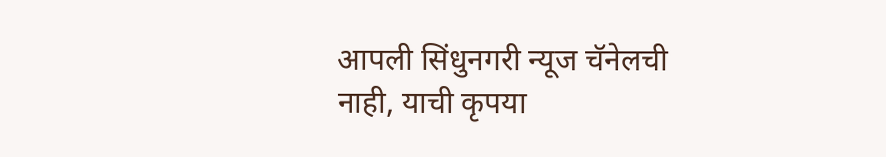आपली सिंधुनगरी न्यूज चॅनेलची नाही, याची कृपया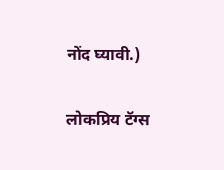नोंद घ्यावी.)

लोकप्रिय टॅग्स